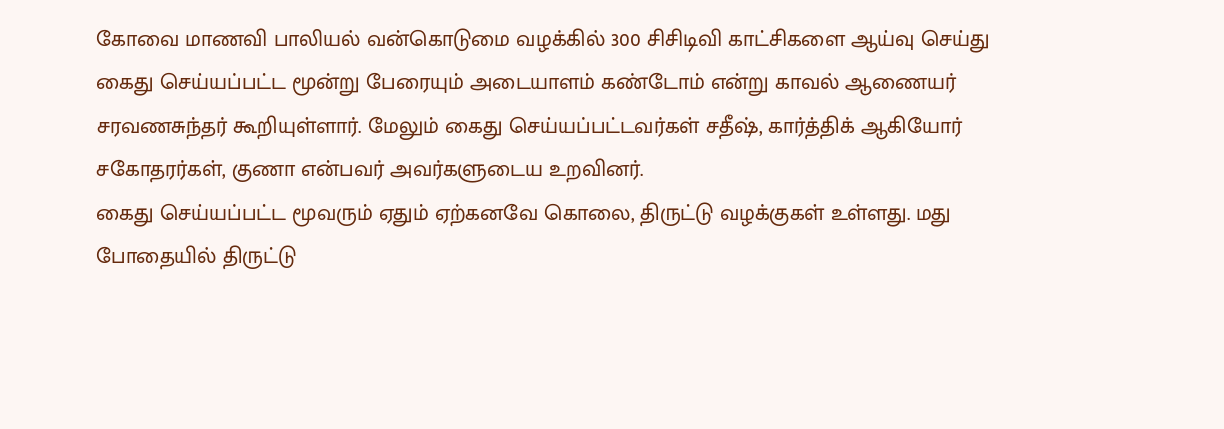கோவை மாணவி பாலியல் வன்கொடுமை வழக்கில் 300 சிசிடிவி காட்சிகளை ஆய்வு செய்து கைது செய்யப்பட்ட மூன்று பேரையும் அடையாளம் கண்டோம் என்று காவல் ஆணையர் சரவணசுந்தர் கூறியுள்ளார். மேலும் கைது செய்யப்பட்டவர்கள் சதீஷ், கார்த்திக் ஆகியோர் சகோதரர்கள், குணா என்பவர் அவர்களுடைய உறவினர்.
கைது செய்யப்பட்ட மூவரும் ஏதும் ஏற்கனவே கொலை, திருட்டு வழக்குகள் உள்ளது. மது போதையில் திருட்டு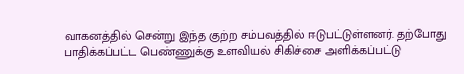வாகனத்தில் சென்று இந்த குற்ற சம்பவத்தில் ஈடுபட்டுள்ளனர். தற்போது பாதிக்கப்பட்ட பெண்ணுக்கு உளவியல் சிகிச்சை அளிக்கப்பட்டு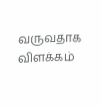வருவதாக விளக்கம்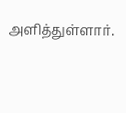அளித்துள்ளார்.